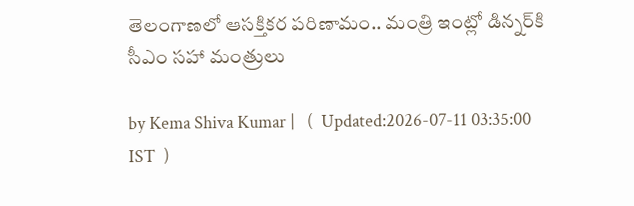తెలంగాణలో ఆసక్తికర పరిణామం.. మంత్రి ఇంట్లో డిన్నర్‌కి సీఎం సహా మంత్రులు

by Kema Shiva Kumar |   (  Updated:2026-07-11 03:35:00  IST  )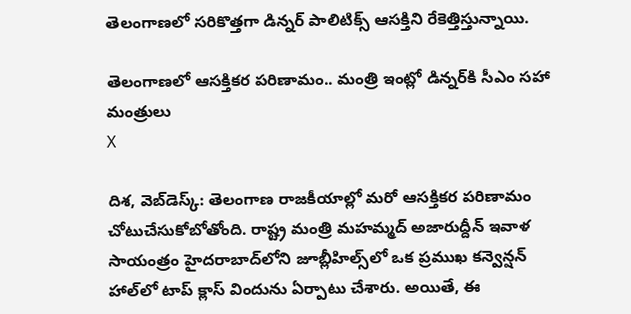తెలంగాణలో సరికొత్తగా డిన్నర్ పాలిటిక్స్ ఆసక్తిని రేకెత్తిస్తున్నాయి.

తెలంగాణలో ఆసక్తికర పరిణామం.. మంత్రి ఇంట్లో డిన్నర్‌కి సీఎం సహా మంత్రులు
X

దిశ, వెబ్‌డెస్క్: తెలంగాణ రాజకీయాల్లో మరో ఆసక్తికర పరిణామం చోటుచేసుకోబోతోంది. రాష్ట్ర మంత్రి మహమ్మద్ అజారుద్దీన్ ఇవాళ సాయంత్రం హైదరాబాద్‌లోని జూబ్లీహిల్స్‌లో ఒక ప్రముఖ కన్వెన్షన్ హాల్‌లో టాప్ క్లాస్ విందును ఏర్పాటు చేశారు. అయితే, ఈ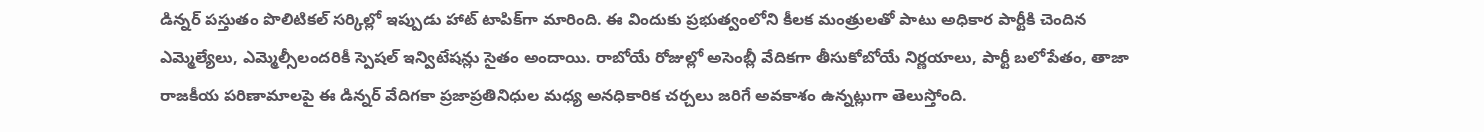డిన్నర్ పస్తుతం పొలిటికల్ సర్కిల్లో ఇప్పుడు హాట్ టాపిక్‌గా మారింది. ఈ విందుకు ప్రభుత్వంలోని కీలక మంత్రులతో పాటు అధికార పార్టీకి చెందిన ఎమ్మెల్యేలు, ఎమ్మెల్సీలందరికీ స్పెషల్ ఇన్విటేషన్లు సైతం అందాయి. రాబోయే రోజుల్లో అసెంబ్లీ వేదికగా తీసుకోబోయే నిర్ణయాలు, పార్టీ బలోపేతం, తాజా రాజకీయ పరిణామాలపై ఈ డిన్నర్ వేదిగకా ప్రజాప్రతినిధుల మధ్య అనధికారిక చర్చలు జరిగే అవకాశం ఉన్నట్లుగా తెలుస్తోంది.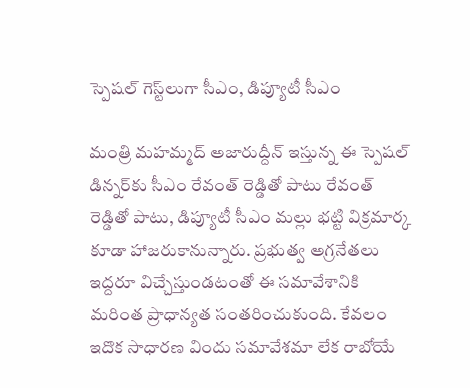స్పెషల్ గెస్ట్‌లుగా సీఎం, డిప్యూటీ సీఎం

మంత్రి మహమ్మద్ అజారుద్దీన్ ఇస్తున్న ఈ స్పెషల్ డిన్నర్‌కు సీఎం రేవంత్ రెడ్డితో పాటు రేవంత్ రెడ్డితో పాటు, డిప్యూటీ సీఎం మల్లు భట్టి విక్రమార్క కూడా హాజరుకానున్నారు. ప్రభుత్వ అగ్రనేతలు ఇద్దరూ విచ్చేస్తుండటంతో ఈ సమావేశానికి మరింత ప్రాధాన్యత సంతరించుకుంది. కేవలం ఇదొక సాధారణ విందు సమావేశమా లేక రాబోయే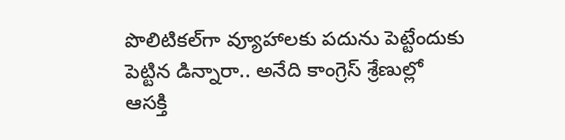పొలిటికల్‌గా వ్యూహాలకు పదును పెట్టేందుకు పెట్టిన డిన్నారా.. అనేది కాంగ్రెస్ శ్రేణుల్లో ఆసక్తి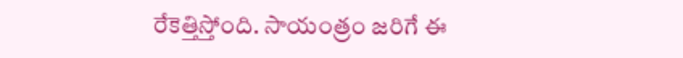రేకెత్తిస్తోంది. సాయంత్రం జరిగే ఈ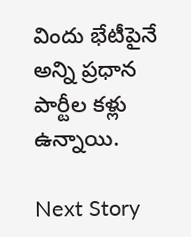విందు భేటీపైనే అన్ని ప్రధాన పార్టీల కళ్లు ఉన్నాయి.

Next Story